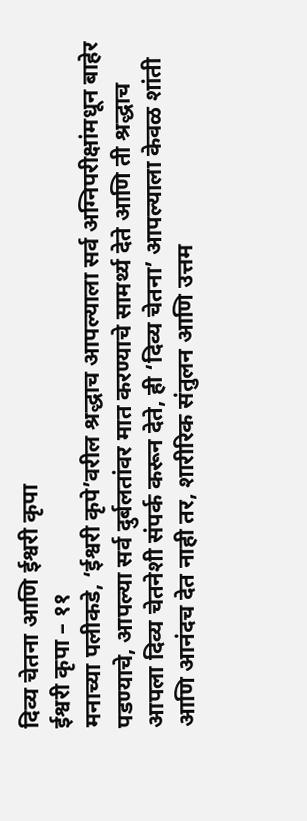दिव्य चेतना आणि ईश्वरी कृपा
ईश्वरी कृपा – ११
मनाच्या पलीकडे, ‘ईश्वरी कृपे’वरील श्रद्धाच आपल्याला सर्व अग्निपरीक्षांमधून बाहेर पडण्याचे, आपल्या सर्व दुर्बलतांवर मात करण्याचे सामर्थ्य देते आणि ती श्रद्धाच आपला दिव्य चेतनेशी संपर्क करून देते, ही ‘दिव्य चेतना’ आपल्याला केवळ शांती आणि आनंदच देत नाही तर, शारीरिक संतुलन आणि उत्तम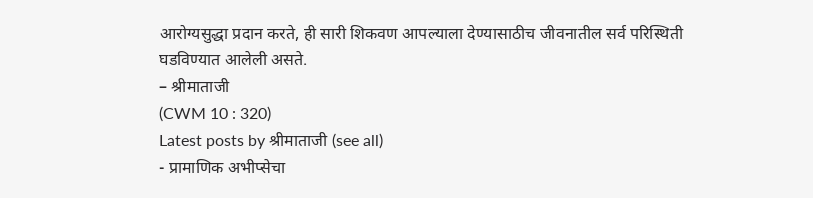आरोग्यसुद्धा प्रदान करते, ही सारी शिकवण आपल्याला देण्यासाठीच जीवनातील सर्व परिस्थिती घडविण्यात आलेली असते.
– श्रीमाताजी
(CWM 10 : 320)
Latest posts by श्रीमाताजी (see all)
- प्रामाणिक अभीप्सेचा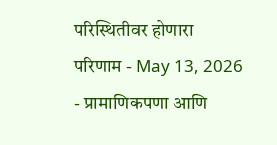परिस्थितीवर होणारा परिणाम - May 13, 2026
- प्रामाणिकपणा आणि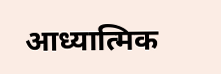आध्यात्मिक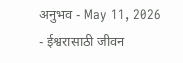अनुभव - May 11, 2026
- ईश्वरासाठी जीवन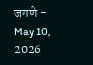जगणे - May 10, 2026